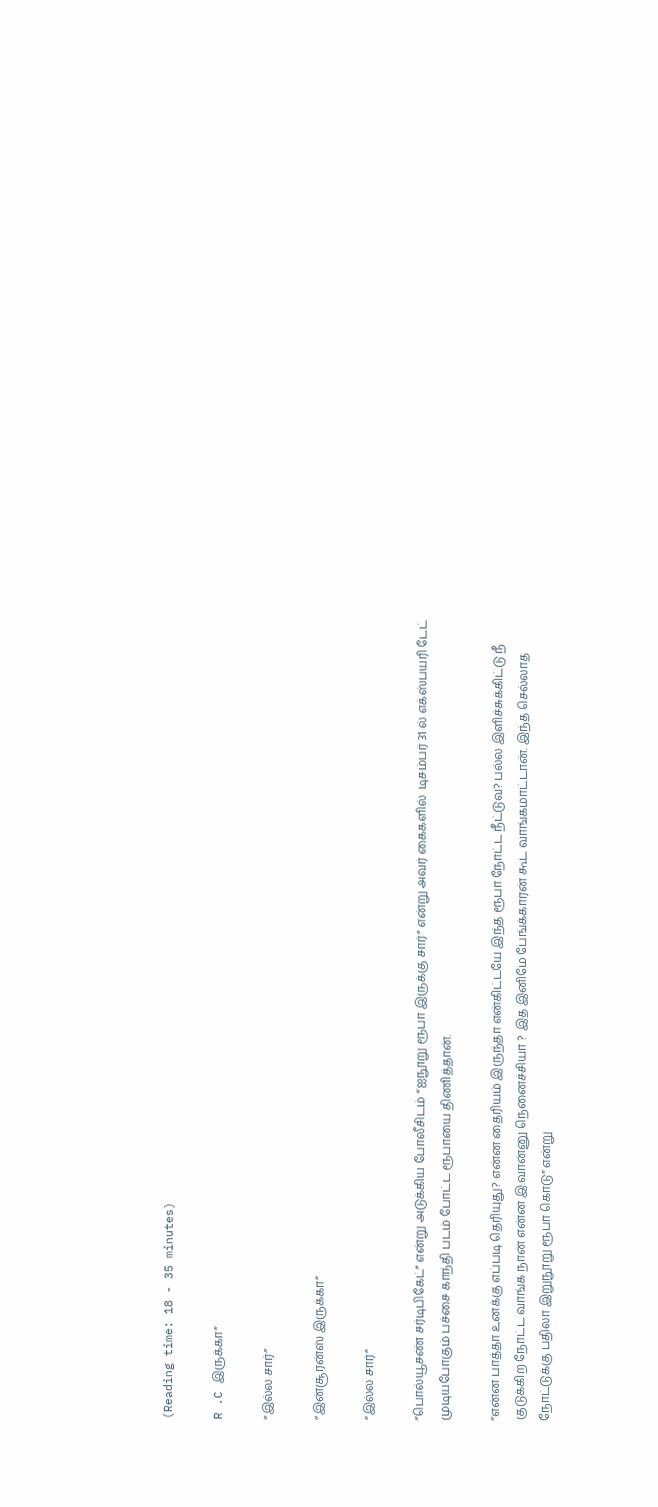(Reading time: 18 - 35 minutes)

R .C இருக்கா”

“இல்ல சார்”

“இன்சூரன்ஸ் இருக்கா”

“இல்ல சார்”

“பொல்யூசண் சர்டிபிகேட்” என்று அடுக்கிய போலீசிடம் “ஐநூறு ரூபா இருக்கு சார்” என்று அவர் கைகளில்  டிசம்பர் 31 ல் எக்ஸ்பயரி டேட் முடியபோகும் பச்சை காந்தி படம் போட்ட ரூபாயை திணித்தான்.

“என்ன பாத்தா உனக்கு எப்படி தெரியுது? என்ன தைரியம் இருந்தா என்கிட்டயே இந்த ரூபா நோட்ட நீட்டுவ? பல்ல இளிச்சுக்கிட்டு நீ குடுக்கிற நோட்ட வாங்க நான் என்ன இ.வான்னு நெனைச்சியா ? இத இனிமே பேங்க்காரன் கூட வாங்கமாட்டான். இந்த செல்லாத நோட்டுக்கு பதிலா இறுநூறு ரூபா கொடு” என்று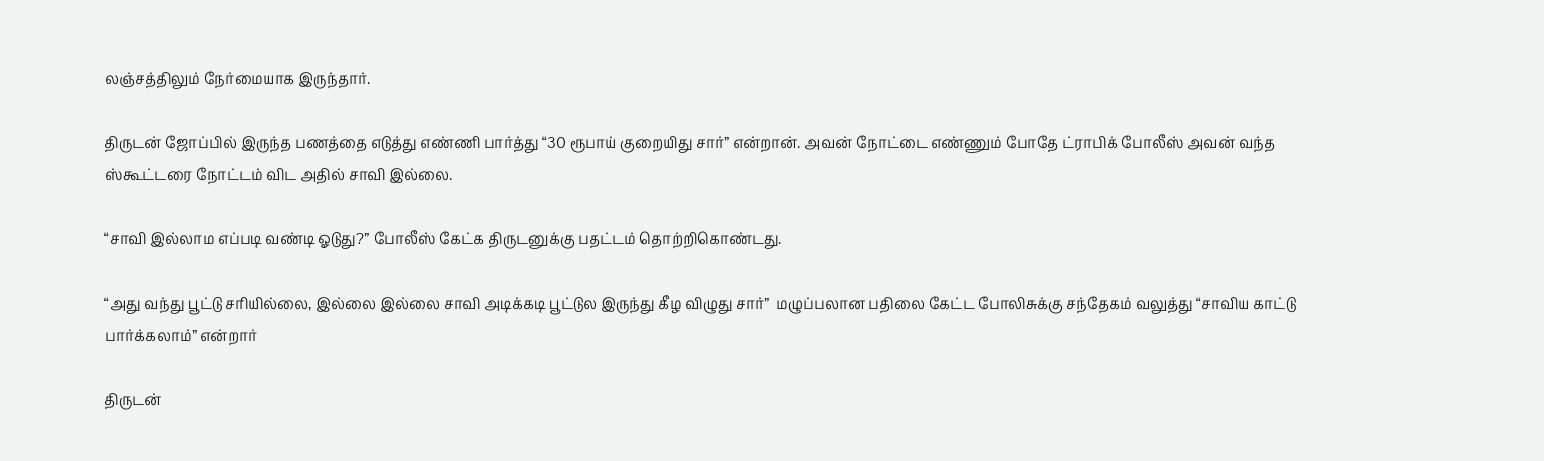லஞ்சத்திலும் நேர்மையாக இருந்தார்.

திருடன் ஜோப்பில் இருந்த பணத்தை எடுத்து எண்ணி பார்த்து “30 ரூபாய் குறையிது சார்” என்றான். அவன் நோட்டை எண்ணும் போதே ட்ராபிக் போலீஸ் அவன் வந்த ஸ்கூட்டரை நோட்டம் விட அதில் சாவி இல்லை.

“சாவி இல்லாம எப்படி வண்டி ஓடுது?” போலீஸ் கேட்க திருடனுக்கு பதட்டம் தொற்றிகொண்டது.

“அது வந்து பூட்டு சரியில்லை, இல்லை இல்லை சாவி அடிக்கடி பூட்டுல இருந்து கீழ விழுது சார்”  மழுப்பலான பதிலை கேட்ட போலிசுக்கு சந்தேகம் வலுத்து “சாவிய காட்டு பார்க்கலாம்” என்றார்

திருடன்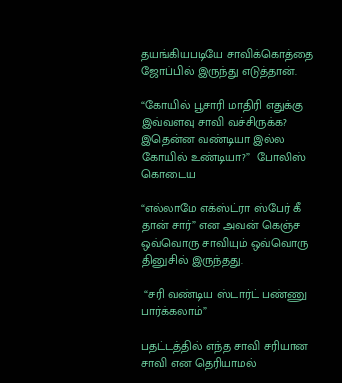தயங்கியபடியே சாவிக்கொத்தை ஜோப்பில் இருந்து எடுத்தான்.

“கோயில் பூசாரி மாதிரி எதுக்கு இவ்வளவு சாவி வச்சிருக்க? இதென்ன வண்டியா இல்ல கோயில் உண்டியா?”  போலிஸ் கொடைய

“எல்லாமே எக்ஸ்ட்ரா ஸ்பேர் கீ தான் சார்” என அவன் கெஞ்ச ஒவ்வொரு சாவியும் ஒவ்வொரு தினுசில் இருந்தது.

 “சரி வண்டிய ஸ்டார்ட் பண்ணு பார்க்கலாம்”

பதட்டத்தில் எந்த சாவி சரியான சாவி என தெரியாமல்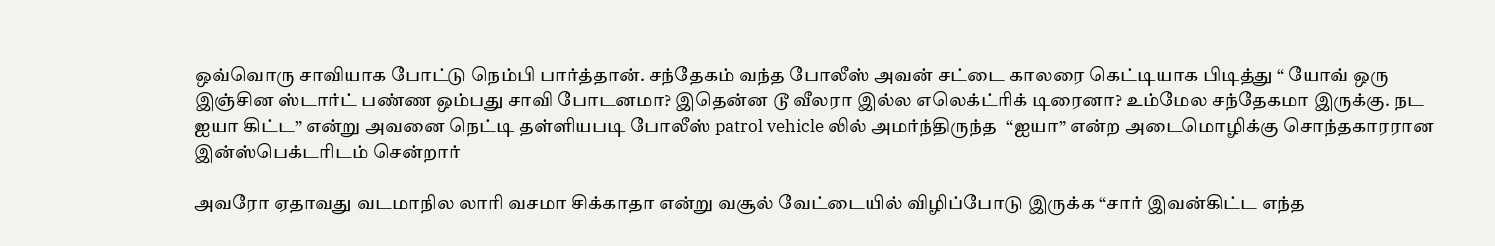ஒவ்வொரு சாவியாக போட்டு நெம்பி பார்த்தான். சந்தேகம் வந்த போலீஸ் அவன் சட்டை காலரை கெட்டியாக பிடித்து “ யோவ் ஒரு இஞ்சின ஸ்டார்ட் பண்ண ஒம்பது சாவி போடனமா? இதென்ன டூ வீலரா இல்ல எலெக்ட்ரிக் டிரைனா? உம்மேல சந்தேகமா இருக்கு. நட ஐயா கிட்ட” என்று அவனை நெட்டி தள்ளியபடி போலீஸ் patrol vehicle லில் அமர்ந்திருந்த  “ஐயா” என்ற அடைமொழிக்கு சொந்தகாரரான இன்ஸ்பெக்டரிடம் சென்றார்

அவரோ ஏதாவது வடமாநில லாரி வசமா சிக்காதா என்று வசூல் வேட்டையில் விழிப்போடு இருக்க “சார் இவன்கிட்ட எந்த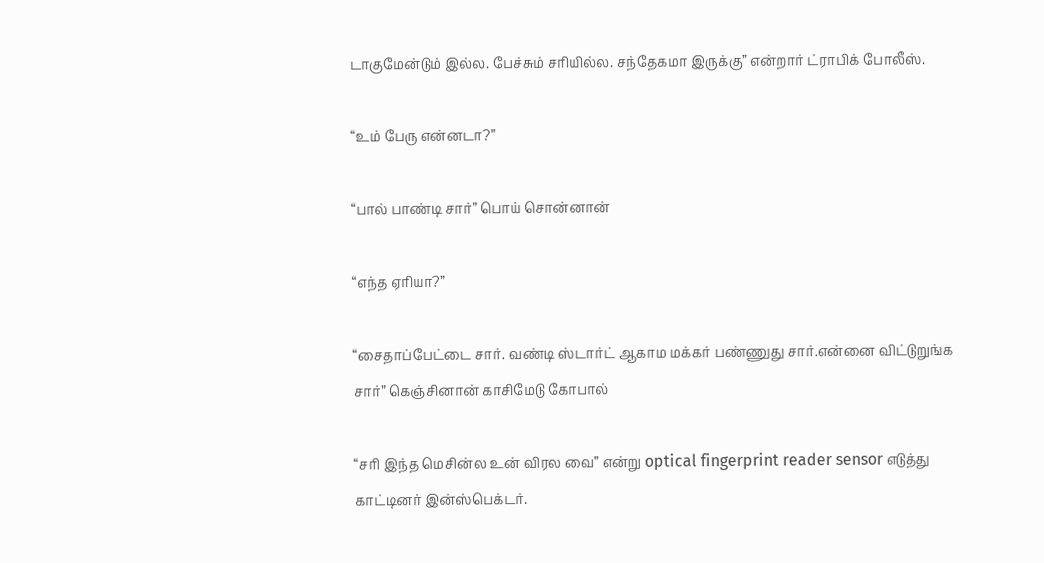டாகுமேன்டும் இல்ல. பேச்சும் சரியில்ல. சந்தேகமா இருக்கு” என்றார் ட்ராபிக் போலீஸ்.

“உம் பேரு என்னடா?”

“பால் பாண்டி சார்” பொய் சொன்னான்

“எந்த ஏரியா?”

“சைதாப்பேட்டை சார். வண்டி ஸ்டார்ட் ஆகாம மக்கர் பண்ணுது சார்.என்னை விட்டுறுங்க சார்” கெஞ்சினான் காசிமேடு கோபால்

“சரி இந்த மெசின்ல உன் விரல வை” என்று optical fingerprint reader sensor எடுத்து காட்டினர் இன்ஸ்பெக்டர்.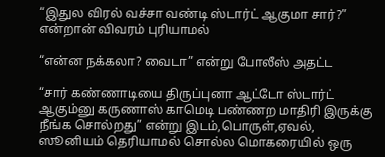“இதுல விரல் வச்சா வண்டி ஸ்டார்ட் ஆகுமா சார்?” என்றான் விவரம் புரியாமல்

“என்ன நக்கலா? வைடா” என்று போலீஸ் அதட்ட

“சார் கண்ணாடியை திருப்புனா ஆட்டோ ஸ்டார்ட் ஆகும்னு கருணாஸ் காமெடி பண்ணற மாதிரி இருக்கு நீங்க சொல்றது” என்று இடம்,பொருள்,ஏவல், ஸூனியம் தெரியாமல் சொல்ல மொகரையில் ஒரு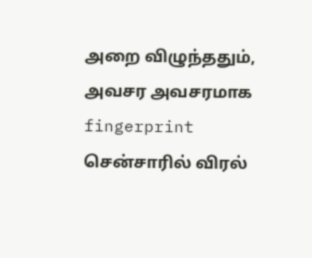அறை விழுந்ததும், அவசர அவசரமாக fingerprint சென்சாரில் விரல்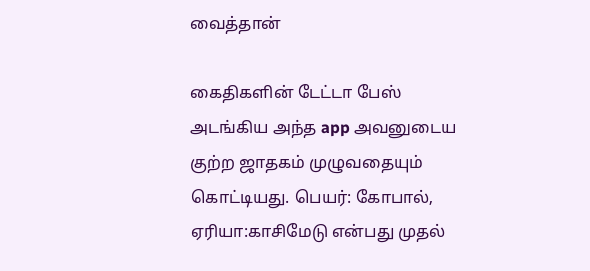வைத்தான்

கைதிகளின் டேட்டா பேஸ் அடங்கிய அந்த app அவனுடைய குற்ற ஜாதகம் முழுவதையும் கொட்டியது. பெயர்: கோபால், ஏரியா:காசிமேடு என்பது முதல்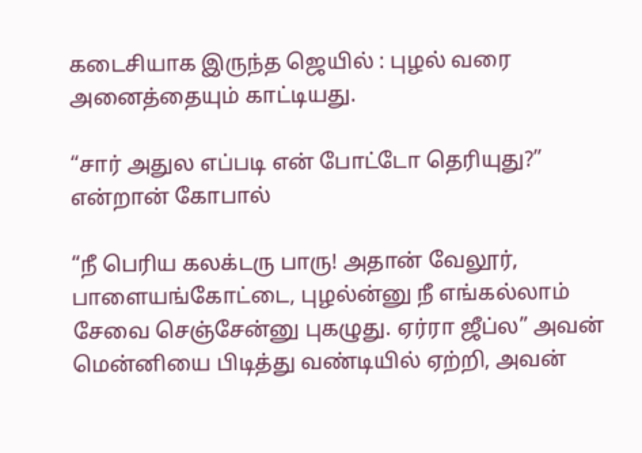கடைசியாக இருந்த ஜெயில் : புழல் வரை அனைத்தையும் காட்டியது.

“சார் அதுல எப்படி என் போட்டோ தெரியுது?” என்றான் கோபால்

“நீ பெரிய கலக்டரு பாரு! அதான் வேலூர், பாளையங்கோட்டை, புழல்ன்னு நீ எங்கல்லாம் சேவை செஞ்சேன்னு புகழுது. ஏர்ரா ஜீப்ல” அவன் மென்னியை பிடித்து வண்டியில் ஏற்றி, அவன்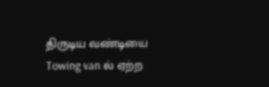திருடிய வண்டியை Towing van ல் ஏற்ற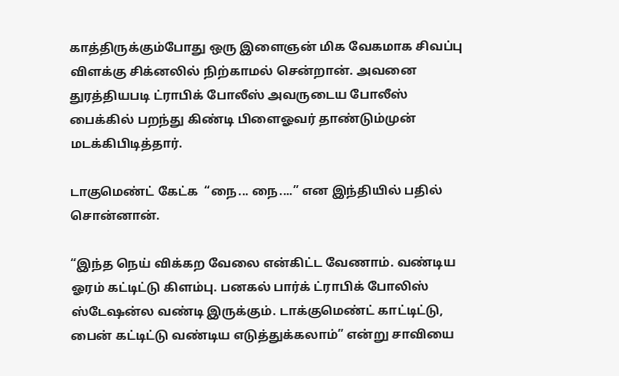காத்திருக்கும்போது ஒரு இளைஞன் மிக வேகமாக சிவப்பு விளக்கு சிக்னலில் நிற்காமல் சென்றான். அவனை துரத்தியபடி ட்ராபிக் போலீஸ் அவருடைய போலீஸ் பைக்கில் பறந்து கிண்டி பிளைஓவர் தாண்டும்முன் மடக்கிபிடித்தார்.

டாகுமெண்ட் கேட்க  “நை... நை....” என இந்தியில் பதில் சொன்னான்.

“இந்த நெய் விக்கற வேலை என்கிட்ட வேணாம். வண்டிய ஓரம் கட்டிட்டு கிளம்பு. பனகல் பார்க் ட்ராபிக் போலிஸ் ஸ்டேஷன்ல வண்டி இருக்கும். டாக்குமெண்ட் காட்டிட்டு, பைன் கட்டிட்டு வண்டிய எடுத்துக்கலாம்” என்று சாவியை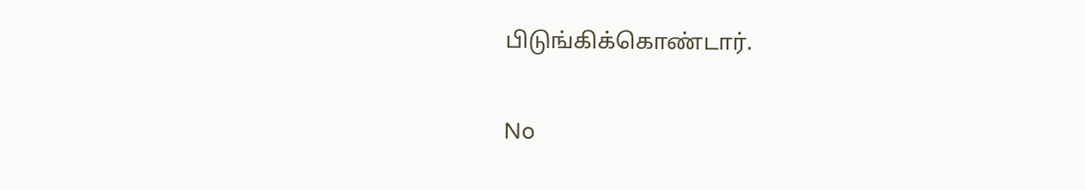பிடுங்கிக்கொண்டார்.

No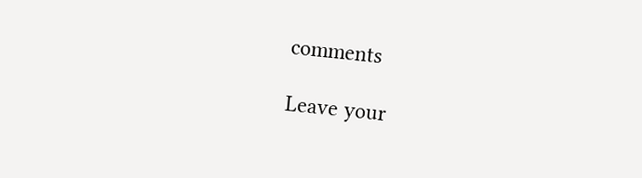comments

Leave your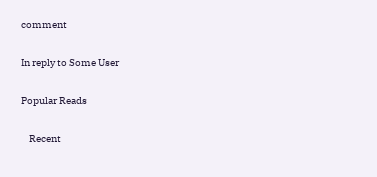comment

In reply to Some User

Popular Reads

    Recent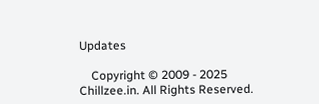Updates

    Copyright © 2009 - 2025 Chillzee.in. All Rights Reserved.